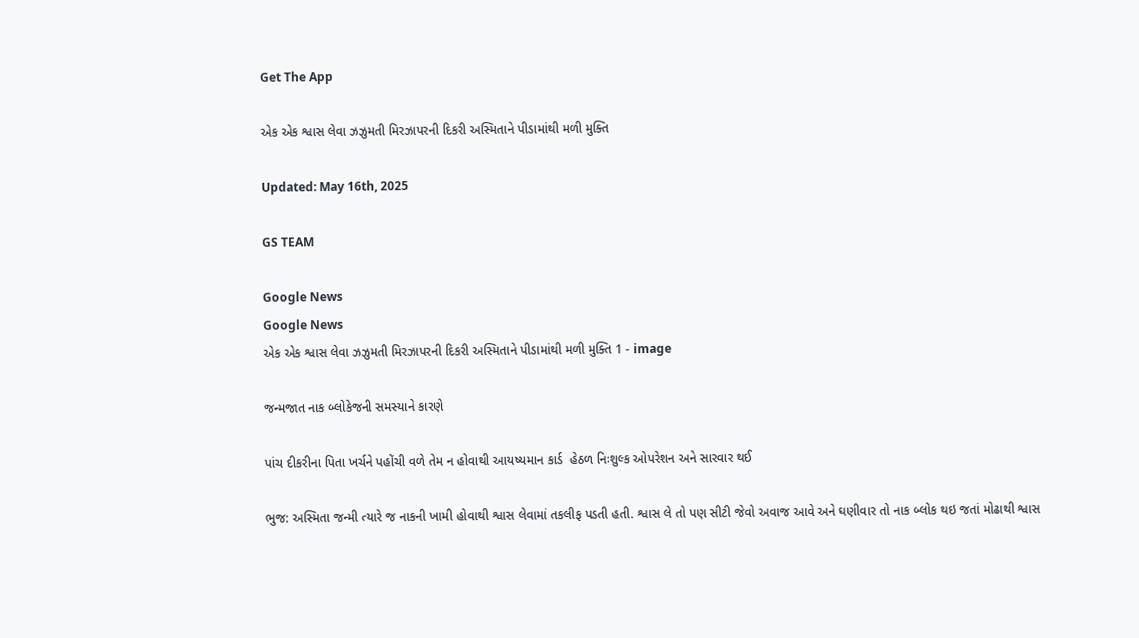Get The App

એક એક શ્વાસ લેવા ઝઝુમતી મિરઝાપરની દિકરી અસ્મિતાને પીડામાંથી મળી મુક્તિ

Updated: May 16th, 2025

GS TEAM

Google News
Google News
એક એક શ્વાસ લેવા ઝઝુમતી મિરઝાપરની દિકરી અસ્મિતાને પીડામાંથી મળી મુક્તિ 1 - image

જન્મજાત નાક બ્લોકેજની સમસ્યાને કારણે

પાંચ દીકરીના પિતા ખર્ચને પહોંચી વળે તેમ ન હોવાથી આયષ્યમાન કાર્ડ  હેઠળ નિઃશુલ્ક ઓપરેશન અને સારવાર થઈ

ભુજ: અસ્મિતા જન્મી ત્યારે જ નાકની ખામી હોવાથી શ્વાસ લેવામાં તકલીફ પડતી હતી. શ્વાસ લે તો પણ સીટી જેવો અવાજ આવે અને ઘણીવાર તો નાક બ્લોક થઇ જતાં મોઢાથી શ્વાસ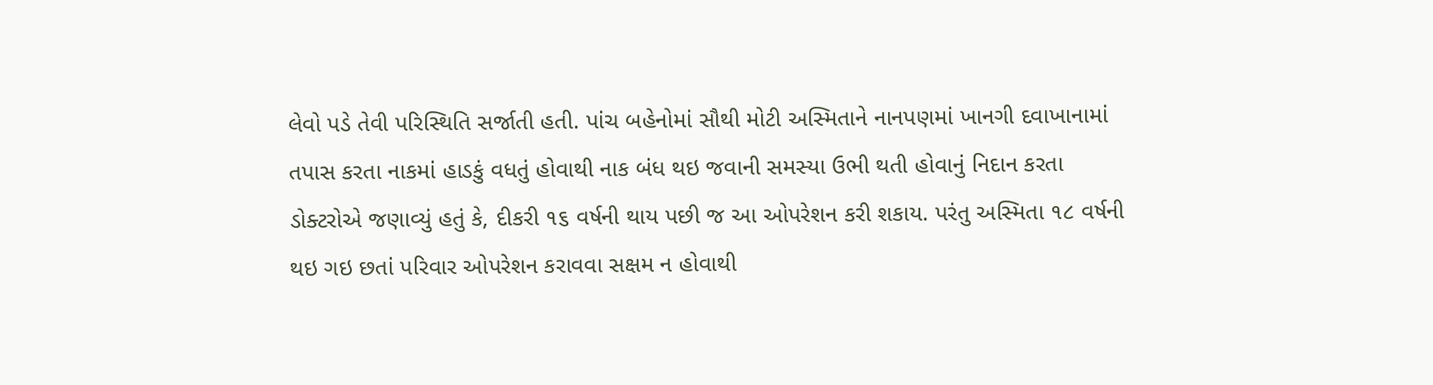લેવો પડે તેવી પરિસ્થિતિ સર્જાતી હતી. પાંચ બહેનોમાં સૌથી મોટી અસ્મિતાને નાનપણમાં ખાનગી દવાખાનામાં તપાસ કરતા નાકમાં હાડકું વધતું હોવાથી નાક બંધ થઇ જવાની સમસ્યા ઉભી થતી હોવાનું નિદાન કરતા ડોક્ટરોએ જણાવ્યું હતું કે, દીકરી ૧૬ વર્ષની થાય પછી જ આ ઓપરેશન કરી શકાય. પરંતુ અસ્મિતા ૧૮ વર્ષની થઇ ગઇ છતાં પરિવાર ઓપરેશન કરાવવા સક્ષમ ન હોવાથી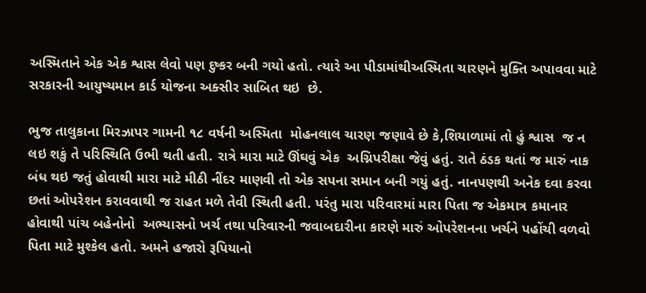અસ્મિતાને એક એક શ્વાસ લેવો પણ દુષ્કર બની ગયો હતો. ત્યારે આ પીડામાંથીઅસ્મિતા ચારણને મુક્તિ અપાવવા માટે સરકારની આયુષ્યમાન કાર્ડ યોજના અક્સીર સાબિત થઇ  છે.

ભુજ તાલુકાના મિરઝાપર ગામની ૧૮ વર્ષની અસ્મિતા  મોહનલાલ ચારણ જણાવે છે કે,શિયાળામાં તો હું શ્વાસ  જ ન લઇ શકું તે પરિસ્થિતિ ઉભી થતી હતી. રાત્રે મારા માટે ઊંઘવું એક  અગ્નિપરીક્ષા જેવું હતું. રાતે ઠંડક થતાં જ મારું નાક બંધ થઇ જતું હોવાથી મારા માટે મીઠી નીંદર માણવી તો એક સપના સમાન બની ગયું હતું. નાનપણથી અનેક દવા કરવા છતાં ઓપરેશન કરાવવાથી જ રાહત મળે તેવી સ્થિતી હતી. પરંતુ મારા પરિવારમાં મારા પિતા જ એકમાત્ર કમાનાર હોવાથી પાંચ બહેનોનો  અભ્યાસનો ખર્ચ તથા પરિવારની જવાબદારીના કારણે મારું ઓપરેશનના ખર્ચને પહોંચી વળવો પિતા માટે મુશ્કેલ હતો. અમને હજારો રૂપિયાનો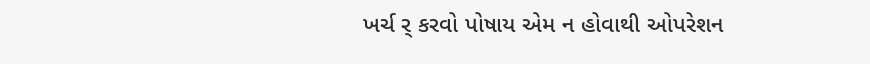ખર્ચ ર્ કરવો પોષાય એમ ન હોવાથી ઓપરેશન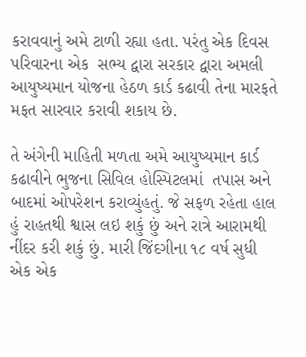કરાવવાનું અમે ટાળી રહ્યા હતા. પરંતુ એક દિવસ પરિવારના એક  સભ્ય દ્વારા સરકાર દ્વારા અમલી આયુષ્યમાન યોજના હેઠળ કાર્ડ કઢાવી તેના મારફતે મફત સારવાર કરાવી શકાય છે.

તે અંગેની માહિતી મળતા અમે આયુષ્યમાન કાર્ડ કઢાવીને ભુજના સિવિલ હોસ્પિટલમાં  તપાસ અને બાદમાં ઓપરેશન કરાવ્યુંહતું. જે સફળ રહેતા હાલ હું રાહતથી શ્વાસ લઇ શકું છું અને રાત્રે આરામથી નીંદર કરી શકું છું. મારી જિંદગીના ૧૮ વર્ષ સુધી એક એક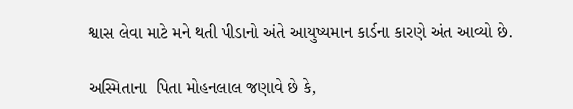શ્વાસ લેવા માટે મને થતી પીડાનો અંતે આયુષ્યમાન કાર્ડના કારણે અંત આવ્યો છે.

અસ્મિતાના  પિતા મોહનલાલ જણાવે છે કે,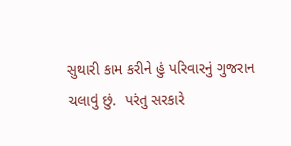સુથારી કામ કરીને હું પરિવારનું ગુજરાન ચલાવું છું.  પરંતુ સરકારે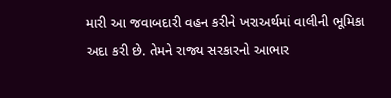મારી આ જવાબદારી વહન કરીને ખરાઅર્થમાં વાલીની ભૂમિકા અદા કરી છે. તેમને રાજ્ય સરકારનો આભાર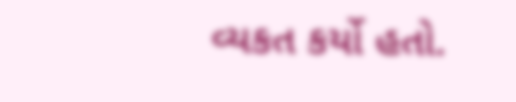વ્યકત કર્યો હતો.